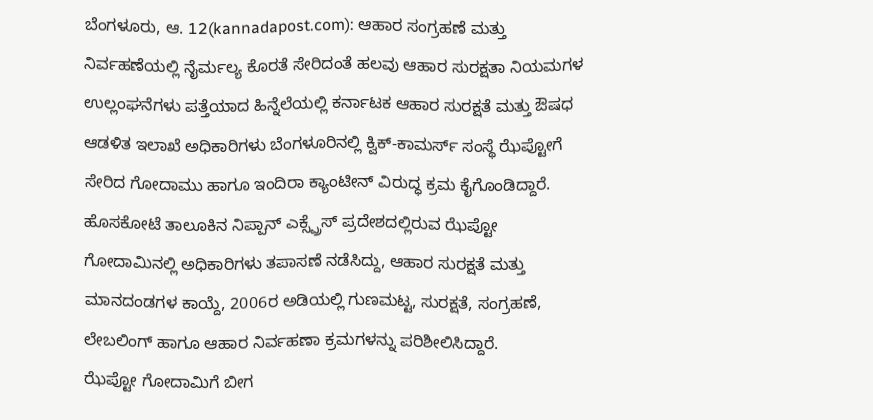ಬೆಂಗಳೂರು, ಆ. 12(kannadapost.com): ಆಹಾರ ಸಂಗ್ರಹಣೆ ಮತ್ತು ನಿರ್ವಹಣೆಯಲ್ಲಿ ನೈರ್ಮಲ್ಯ ಕೊರತೆ ಸೇರಿದಂತೆ ಹಲವು ಆಹಾರ ಸುರಕ್ಷತಾ ನಿಯಮಗಳ ಉಲ್ಲಂಘನೆಗಳು ಪತ್ತೆಯಾದ ಹಿನ್ನೆಲೆಯಲ್ಲಿ ಕರ್ನಾಟಕ ಆಹಾರ ಸುರಕ್ಷತೆ ಮತ್ತು ಔಷಧ ಆಡಳಿತ ಇಲಾಖೆ ಅಧಿಕಾರಿಗಳು ಬೆಂಗಳೂರಿನಲ್ಲಿ ಕ್ವಿಕ್-ಕಾಮರ್ಸ್ ಸಂಸ್ಥೆ ಝೆಪ್ಟೋಗೆ ಸೇರಿದ ಗೋದಾಮು ಹಾಗೂ ಇಂದಿರಾ ಕ್ಯಾಂಟೀನ್ ವಿರುದ್ಧ ಕ್ರಮ ಕೈಗೊಂಡಿದ್ದಾರೆ.
ಹೊಸಕೋಟೆ ತಾಲೂಕಿನ ನಿಪ್ಪಾನ್ ಎಕ್ಸ್ಪ್ರೆಸ್ ಪ್ರದೇಶದಲ್ಲಿರುವ ಝೆಪ್ಟೋ ಗೋದಾಮಿನಲ್ಲಿ ಅಧಿಕಾರಿಗಳು ತಪಾಸಣೆ ನಡೆಸಿದ್ದು, ಆಹಾರ ಸುರಕ್ಷತೆ ಮತ್ತು ಮಾನದಂಡಗಳ ಕಾಯ್ದೆ, 2006ರ ಅಡಿಯಲ್ಲಿ ಗುಣಮಟ್ಟ, ಸುರಕ್ಷತೆ, ಸಂಗ್ರಹಣೆ, ಲೇಬಲಿಂಗ್ ಹಾಗೂ ಆಹಾರ ನಿರ್ವಹಣಾ ಕ್ರಮಗಳನ್ನು ಪರಿಶೀಲಿಸಿದ್ದಾರೆ.
ಝೆಪ್ಟೋ ಗೋದಾಮಿಗೆ ಬೀಗ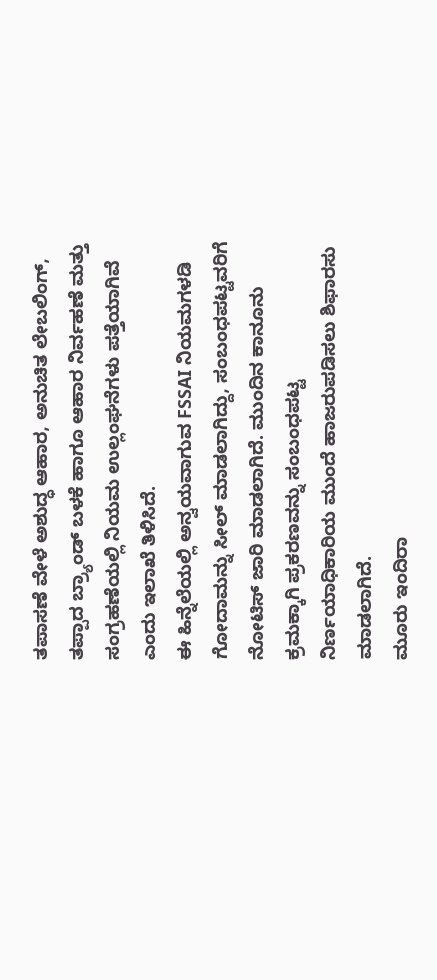ತಪಾಸಣೆ ವೇಳೆ ಅಶುದ್ಧ ಆಹಾರ, ಅನುಚಿತ ಲೇಬಲಿಂಗ್, ತಪ್ಪಾದ ಬ್ರ್ಯಾಂಡ್ ಬಳಕೆ ಹಾಗೂ ಆಹಾರ ನಿರ್ವಹಣೆ ಮತ್ತು ಸಂಗ್ರಹಣೆಯಲ್ಲಿ ನಿಯಮ ಉಲ್ಲಂಘನೆಗಳು ಪತ್ತೆಯಾಗಿವೆ ಎಂದು ಇಲಾಖೆ ತಿಳಿಸಿದೆ.
ಈ ಹಿನ್ನೆಲೆಯಲ್ಲಿ ಅನ್ವಯವಾಗುವ FSSAI ನಿಯಮಗಳಡಿ ಗೋದಾಮನ್ನು ಸೀಲ್ ಮಾಡಲಾಗಿದ್ದು, ಸಂಬಂಧಪಟ್ಟವರಿಗೆ ನೋಟಿಸ್ ಜಾರಿ ಮಾಡಲಾಗಿದೆ. ಮುಂದಿನ ಕಾನೂನು ಕ್ರಮಕ್ಕಾಗಿ ಪ್ರಕರಣವನ್ನು ಸಂಬಂಧಪಟ್ಟ ನಿರ್ಣಯಾಧಿಕಾರಿಯ ಮುಂದೆ ಹಾಜರುಪಡಿಸಲು ಶಿಫಾರಸು ಮಾಡಲಾಗಿದೆ.
ಮೂರು ಇಂದಿರಾ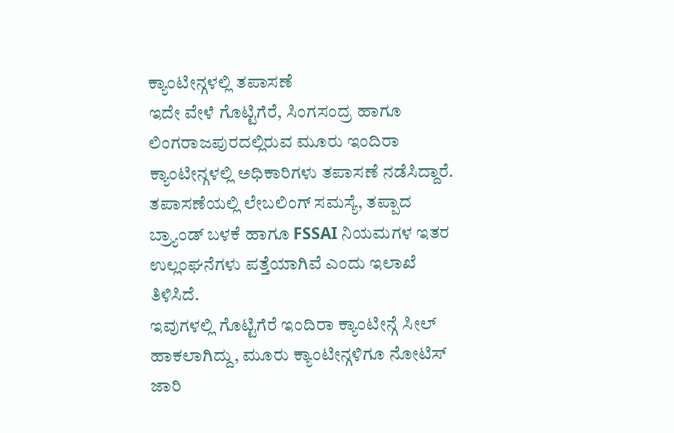ಕ್ಯಾಂಟೀನ್ಗಳಲ್ಲಿ ತಪಾಸಣೆ
ಇದೇ ವೇಳೆ ಗೊಟ್ಟಿಗೆರೆ, ಸಿಂಗಸಂದ್ರ ಹಾಗೂ ಲಿಂಗರಾಜಪುರದಲ್ಲಿರುವ ಮೂರು ಇಂದಿರಾ ಕ್ಯಾಂಟೀನ್ಗಳಲ್ಲಿ ಅಧಿಕಾರಿಗಳು ತಪಾಸಣೆ ನಡೆಸಿದ್ದಾರೆ.
ತಪಾಸಣೆಯಲ್ಲಿ ಲೇಬಲಿಂಗ್ ಸಮಸ್ಯೆ, ತಪ್ಪಾದ ಬ್ರ್ಯಾಂಡ್ ಬಳಕೆ ಹಾಗೂ FSSAI ನಿಯಮಗಳ ಇತರ ಉಲ್ಲಂಘನೆಗಳು ಪತ್ತೆಯಾಗಿವೆ ಎಂದು ಇಲಾಖೆ ತಿಳಿಸಿದೆ.
ಇವುಗಳಲ್ಲಿ ಗೊಟ್ಟಿಗೆರೆ ಇಂದಿರಾ ಕ್ಯಾಂಟೀನ್ಗೆ ಸೀಲ್ ಹಾಕಲಾಗಿದ್ದು, ಮೂರು ಕ್ಯಾಂಟೀನ್ಗಳಿಗೂ ನೋಟಿಸ್ ಜಾರಿ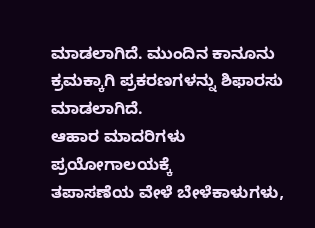ಮಾಡಲಾಗಿದೆ. ಮುಂದಿನ ಕಾನೂನು ಕ್ರಮಕ್ಕಾಗಿ ಪ್ರಕರಣಗಳನ್ನು ಶಿಫಾರಸು ಮಾಡಲಾಗಿದೆ.
ಆಹಾರ ಮಾದರಿಗಳು ಪ್ರಯೋಗಾಲಯಕ್ಕೆ
ತಪಾಸಣೆಯ ವೇಳೆ ಬೇಳೆಕಾಳುಗಳು,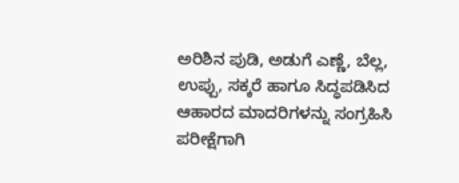ಅರಿಶಿನ ಪುಡಿ, ಅಡುಗೆ ಎಣ್ಣೆ, ಬೆಲ್ಲ, ಉಪ್ಪು, ಸಕ್ಕರೆ ಹಾಗೂ ಸಿದ್ಧಪಡಿಸಿದ ಆಹಾರದ ಮಾದರಿಗಳನ್ನು ಸಂಗ್ರಹಿಸಿ ಪರೀಕ್ಷೆಗಾಗಿ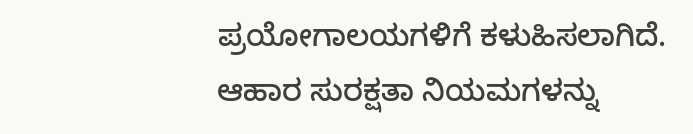ಪ್ರಯೋಗಾಲಯಗಳಿಗೆ ಕಳುಹಿಸಲಾಗಿದೆ.
ಆಹಾರ ಸುರಕ್ಷತಾ ನಿಯಮಗಳನ್ನು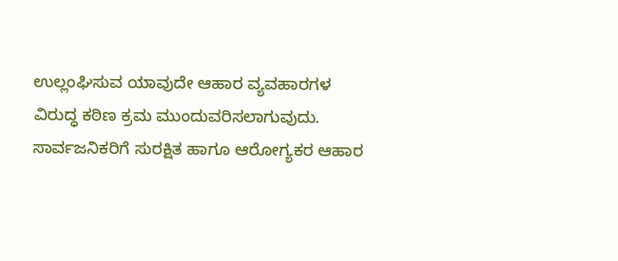ಉಲ್ಲಂಘಿಸುವ ಯಾವುದೇ ಆಹಾರ ವ್ಯವಹಾರಗಳ ವಿರುದ್ಧ ಕಠಿಣ ಕ್ರಮ ಮುಂದುವರಿಸಲಾಗುವುದು. ಸಾರ್ವಜನಿಕರಿಗೆ ಸುರಕ್ಷಿತ ಹಾಗೂ ಆರೋಗ್ಯಕರ ಆಹಾರ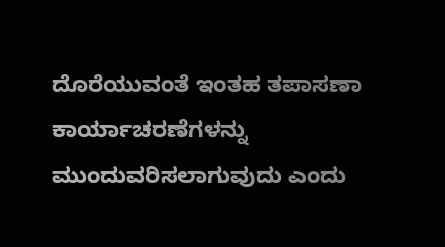ದೊರೆಯುವಂತೆ ಇಂತಹ ತಪಾಸಣಾ ಕಾರ್ಯಾಚರಣೆಗಳನ್ನು ಮುಂದುವರಿಸಲಾಗುವುದು ಎಂದು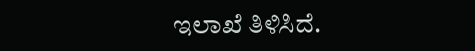ಇಲಾಖೆ ತಿಳಿಸಿದೆ.